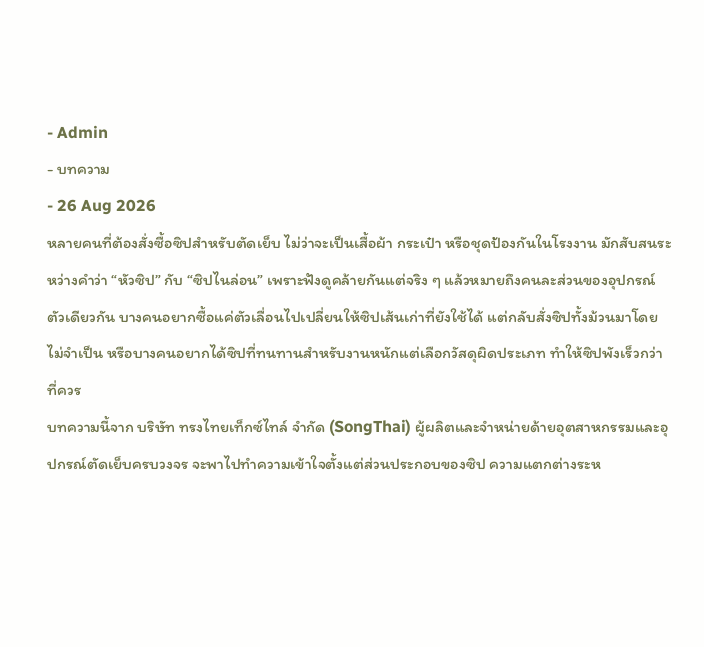- Admin
- บทความ
- 26 Aug 2026
หลายคนที่ต้องสั่งซื้อซิปสำหรับตัดเย็บ ไม่ว่าจะเป็นเสื้อผ้า กระเป๋า หรือชุดป้องกันในโรงงาน มักสับสนระหว่างคำว่า “หัวซิป” กับ “ซิปไนล่อน” เพราะฟังดูคล้ายกันแต่จริง ๆ แล้วหมายถึงคนละส่วนของอุปกรณ์ตัวเดียวกัน บางคนอยากซื้อแค่ตัวเลื่อนไปเปลี่ยนให้ซิปเส้นเก่าที่ยังใช้ได้ แต่กลับสั่งซิปทั้งม้วนมาโดยไม่จำเป็น หรือบางคนอยากได้ซิปที่ทนทานสำหรับงานหนักแต่เลือกวัสดุผิดประเภท ทำให้ซิปพังเร็วกว่าที่ควร
บทความนี้จาก บริษัท ทรงไทยเท็กซ์ไทล์ จำกัด (SongThai) ผู้ผลิตและจำหน่ายด้ายอุตสาหกรรมและอุปกรณ์ตัดเย็บครบวงจร จะพาไปทำความเข้าใจตั้งแต่ส่วนประกอบของซิป ความแตกต่างระห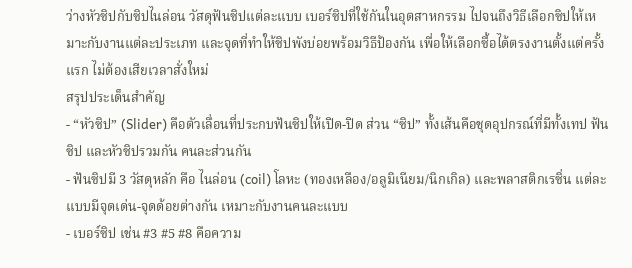ว่างหัวซิปกับซิปไนล่อน วัสดุฟันซิปแต่ละแบบ เบอร์ซิปที่ใช้กันในอุตสาหกรรม ไปจนถึงวิธีเลือกซิปให้เหมาะกับงานแต่ละประเภท และจุดที่ทำให้ซิปพังบ่อยพร้อมวิธีป้องกัน เพื่อให้เลือกซื้อได้ตรงงานตั้งแต่ครั้งแรก ไม่ต้องเสียเวลาสั่งใหม่
สรุปประเด็นสำคัญ
- “หัวซิป” (Slider) คือตัวเลื่อนที่ประกบฟันซิปให้เปิด-ปิด ส่วน “ซิป” ทั้งเส้นคือชุดอุปกรณ์ที่มีทั้งเทป ฟันซิป และหัวซิปรวมกัน คนละส่วนกัน
- ฟันซิปมี 3 วัสดุหลัก คือ ไนล่อน (coil) โลหะ (ทองเหลือง/อลูมิเนียม/นิกเกิล) และพลาสติกเรซิ่น แต่ละแบบมีจุดเด่น-จุดด้อยต่างกัน เหมาะกับงานคนละแบบ
- เบอร์ซิป เช่น #3 #5 #8 คือความ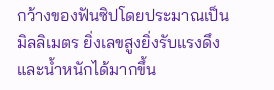กว้างของฟันซิปโดยประมาณเป็นมิลลิเมตร ยิ่งเลขสูงยิ่งรับแรงดึงและน้ำหนักได้มากขึ้น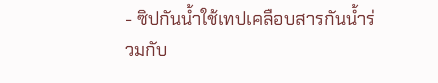- ซิปกันน้ำใช้เทปเคลือบสารกันน้ำร่วมกับ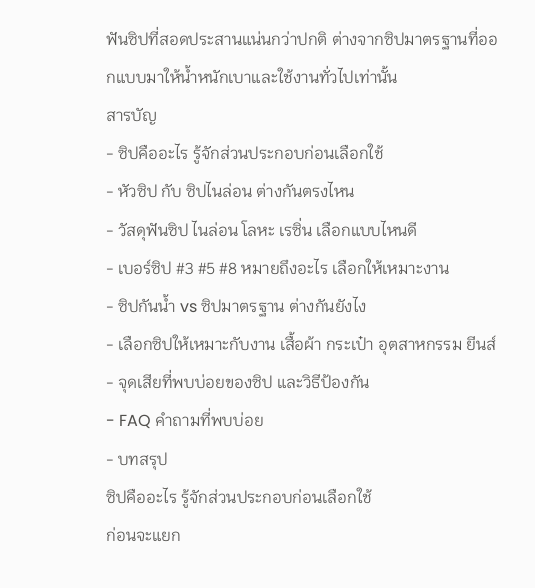ฟันซิปที่สอดประสานแน่นกว่าปกติ ต่างจากซิปมาตรฐานที่ออกแบบมาให้น้ำหนักเบาและใช้งานทั่วไปเท่านั้น
สารบัญ
- ซิปคืออะไร รู้จักส่วนประกอบก่อนเลือกใช้
- หัวซิป กับ ซิปไนล่อน ต่างกันตรงไหน
- วัสดุฟันซิป ไนล่อน โลหะ เรซิ่น เลือกแบบไหนดี
- เบอร์ซิป #3 #5 #8 หมายถึงอะไร เลือกให้เหมาะงาน
- ซิปกันน้ำ vs ซิปมาตรฐาน ต่างกันยังไง
- เลือกซิปให้เหมาะกับงาน เสื้อผ้า กระเป๋า อุตสาหกรรม ยีนส์
- จุดเสียที่พบบ่อยของซิป และวิธีป้องกัน
- FAQ คำถามที่พบบ่อย
- บทสรุป
ซิปคืออะไร รู้จักส่วนประกอบก่อนเลือกใช้
ก่อนจะแยก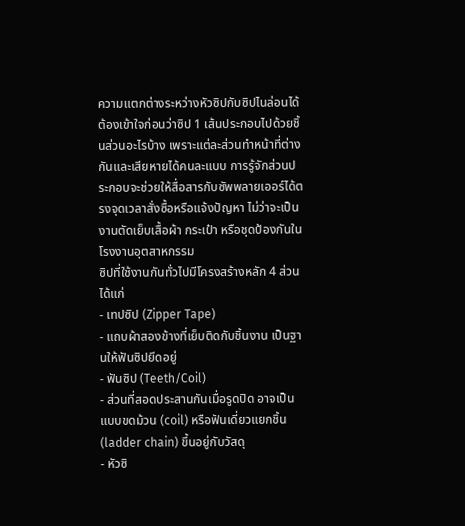ความแตกต่างระหว่างหัวซิปกับซิปไนล่อนได้ ต้องเข้าใจก่อนว่าซิป 1 เส้นประกอบไปด้วยชิ้นส่วนอะไรบ้าง เพราะแต่ละส่วนทำหน้าที่ต่างกันและเสียหายได้คนละแบบ การรู้จักส่วนประกอบจะช่วยให้สื่อสารกับซัพพลายเออร์ได้ตรงจุดเวลาสั่งซื้อหรือแจ้งปัญหา ไม่ว่าจะเป็นงานตัดเย็บเสื้อผ้า กระเป๋า หรือชุดป้องกันในโรงงานอุตสาหกรรม
ซิปที่ใช้งานกันทั่วไปมีโครงสร้างหลัก 4 ส่วน ได้แก่
- เทปซิป (Zipper Tape)
- แถบผ้าสองข้างที่เย็บติดกับชิ้นงาน เป็นฐานให้ฟันซิปยึดอยู่
- ฟันซิป (Teeth/Coil)
- ส่วนที่สอดประสานกันเมื่อรูดปิด อาจเป็นแบบขดม้วน (coil) หรือฟันเดี่ยวแยกชิ้น (ladder chain) ขึ้นอยู่กับวัสดุ
- หัวซิ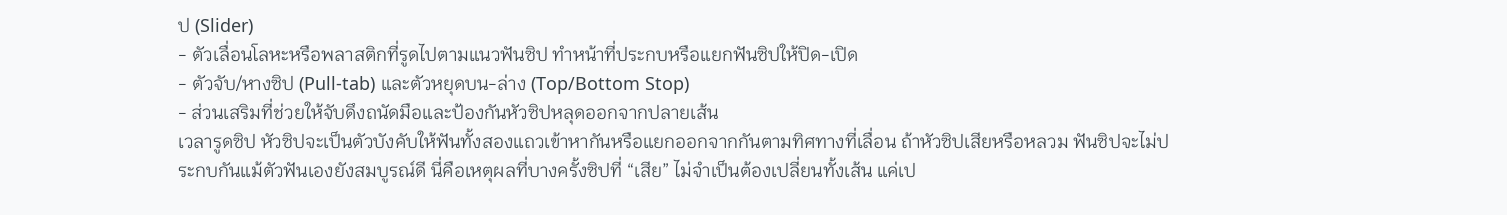ป (Slider)
- ตัวเลื่อนโลหะหรือพลาสติกที่รูดไปตามแนวฟันซิป ทำหน้าที่ประกบหรือแยกฟันซิปให้ปิด-เปิด
- ตัวจับ/หางซิป (Pull-tab) และตัวหยุดบน-ล่าง (Top/Bottom Stop)
- ส่วนเสริมที่ช่วยให้จับดึงถนัดมือและป้องกันหัวซิปหลุดออกจากปลายเส้น
เวลารูดซิป หัวซิปจะเป็นตัวบังคับให้ฟันทั้งสองแถวเข้าหากันหรือแยกออกจากกันตามทิศทางที่เลื่อน ถ้าหัวซิปเสียหรือหลวม ฟันซิปจะไม่ประกบกันแม้ตัวฟันเองยังสมบูรณ์ดี นี่คือเหตุผลที่บางครั้งซิปที่ “เสีย” ไม่จำเป็นต้องเปลี่ยนทั้งเส้น แค่เป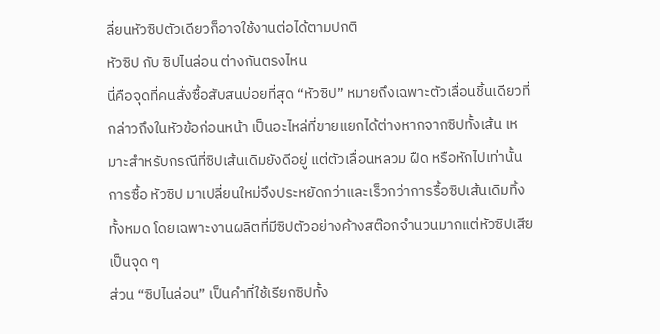ลี่ยนหัวซิปตัวเดียวก็อาจใช้งานต่อได้ตามปกติ
หัวซิป กับ ซิปไนล่อน ต่างกันตรงไหน
นี่คือจุดที่คนสั่งซื้อสับสนบ่อยที่สุด “หัวซิป” หมายถึงเฉพาะตัวเลื่อนชิ้นเดียวที่กล่าวถึงในหัวข้อก่อนหน้า เป็นอะไหล่ที่ขายแยกได้ต่างหากจากซิปทั้งเส้น เหมาะสำหรับกรณีที่ซิปเส้นเดิมยังดีอยู่ แต่ตัวเลื่อนหลวม ฝืด หรือหักไปเท่านั้น การซื้อ หัวซิป มาเปลี่ยนใหม่จึงประหยัดกว่าและเร็วกว่าการรื้อซิปเส้นเดิมทิ้งทั้งหมด โดยเฉพาะงานผลิตที่มีซิปตัวอย่างค้างสต๊อกจำนวนมากแต่หัวซิปเสียเป็นจุด ๆ
ส่วน “ซิปไนล่อน” เป็นคำที่ใช้เรียกซิปทั้ง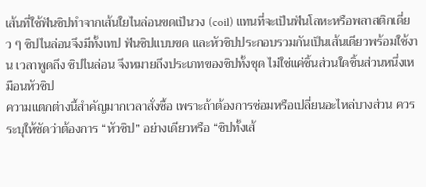เส้นที่ใช้ฟันซิปทำจากเส้นใยไนล่อนขดเป็นวง (coil) แทนที่จะเป็นฟันโลหะหรือพลาสติกเดี่ยว ๆ ซิปไนล่อนจึงมีทั้งเทป ฟันซิปแบบขด และหัวซิปประกอบรวมกันเป็นเส้นเดียวพร้อมใช้งาน เวลาพูดถึง ซิปไนล่อน จึงหมายถึงประเภทของซิปทั้งชุด ไม่ใช่แค่ชิ้นส่วนใดชิ้นส่วนหนึ่งเหมือนหัวซิป
ความแตกต่างนี้สำคัญมากเวลาสั่งซื้อ เพราะถ้าต้องการซ่อมหรือเปลี่ยนอะไหล่บางส่วน ควรระบุให้ชัดว่าต้องการ “หัวซิป” อย่างเดียวหรือ “ซิปทั้งเส้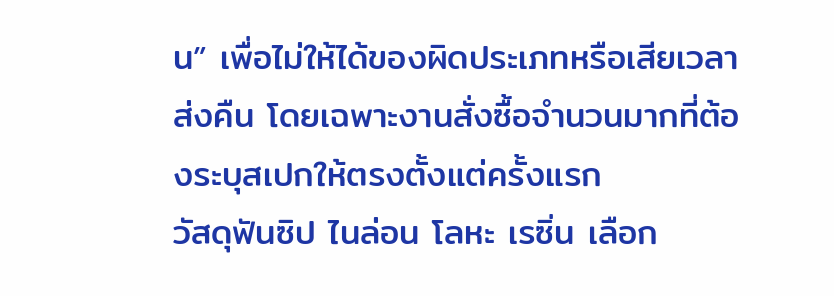น” เพื่อไม่ให้ได้ของผิดประเภทหรือเสียเวลาส่งคืน โดยเฉพาะงานสั่งซื้อจำนวนมากที่ต้องระบุสเปกให้ตรงตั้งแต่ครั้งแรก
วัสดุฟันซิป ไนล่อน โลหะ เรซิ่น เลือก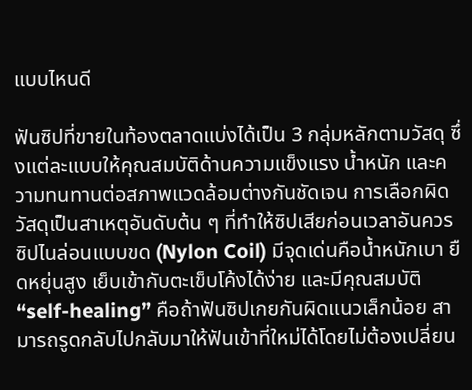แบบไหนดี

ฟันซิปที่ขายในท้องตลาดแบ่งได้เป็น 3 กลุ่มหลักตามวัสดุ ซึ่งแต่ละแบบให้คุณสมบัติด้านความแข็งแรง น้ำหนัก และความทนทานต่อสภาพแวดล้อมต่างกันชัดเจน การเลือกผิดวัสดุเป็นสาเหตุอันดับต้น ๆ ที่ทำให้ซิปเสียก่อนเวลาอันควร
ซิปไนล่อนแบบขด (Nylon Coil) มีจุดเด่นคือน้ำหนักเบา ยืดหยุ่นสูง เย็บเข้ากับตะเข็บโค้งได้ง่าย และมีคุณสมบัติ “self-healing” คือถ้าฟันซิปเกยกันผิดแนวเล็กน้อย สามารถรูดกลับไปกลับมาให้ฟันเข้าที่ใหม่ได้โดยไม่ต้องเปลี่ยน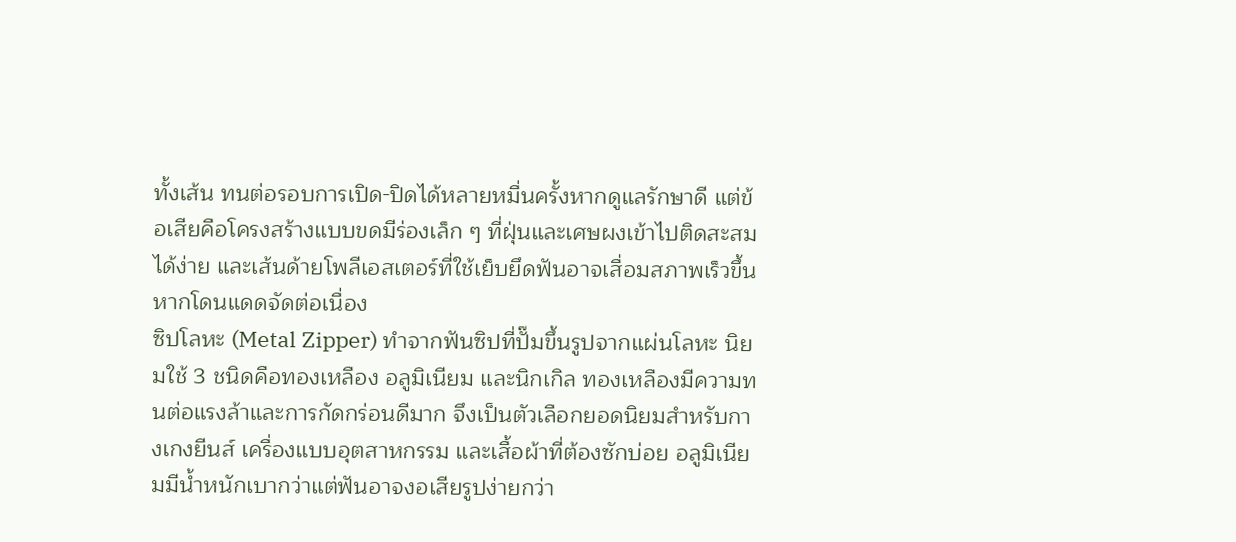ทั้งเส้น ทนต่อรอบการเปิด-ปิดได้หลายหมื่นครั้งหากดูแลรักษาดี แต่ข้อเสียคือโครงสร้างแบบขดมีร่องเล็ก ๆ ที่ฝุ่นและเศษผงเข้าไปติดสะสมได้ง่าย และเส้นด้ายโพลีเอสเตอร์ที่ใช้เย็บยึดฟันอาจเสื่อมสภาพเร็วขึ้นหากโดนแดดจัดต่อเนื่อง
ซิปโลหะ (Metal Zipper) ทำจากฟันซิปที่ปั๊มขึ้นรูปจากแผ่นโลหะ นิยมใช้ 3 ชนิดคือทองเหลือง อลูมิเนียม และนิกเกิล ทองเหลืองมีความทนต่อแรงล้าและการกัดกร่อนดีมาก จึงเป็นตัวเลือกยอดนิยมสำหรับกางเกงยีนส์ เครื่องแบบอุตสาหกรรม และเสื้อผ้าที่ต้องซักบ่อย อลูมิเนียมมีน้ำหนักเบากว่าแต่ฟันอาจงอเสียรูปง่ายกว่า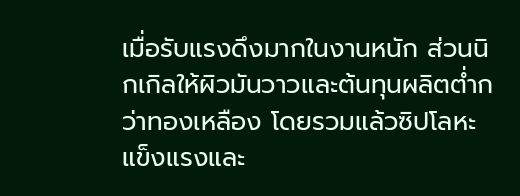เมื่อรับแรงดึงมากในงานหนัก ส่วนนิกเกิลให้ผิวมันวาวและต้นทุนผลิตต่ำกว่าทองเหลือง โดยรวมแล้วซิปโลหะแข็งแรงและ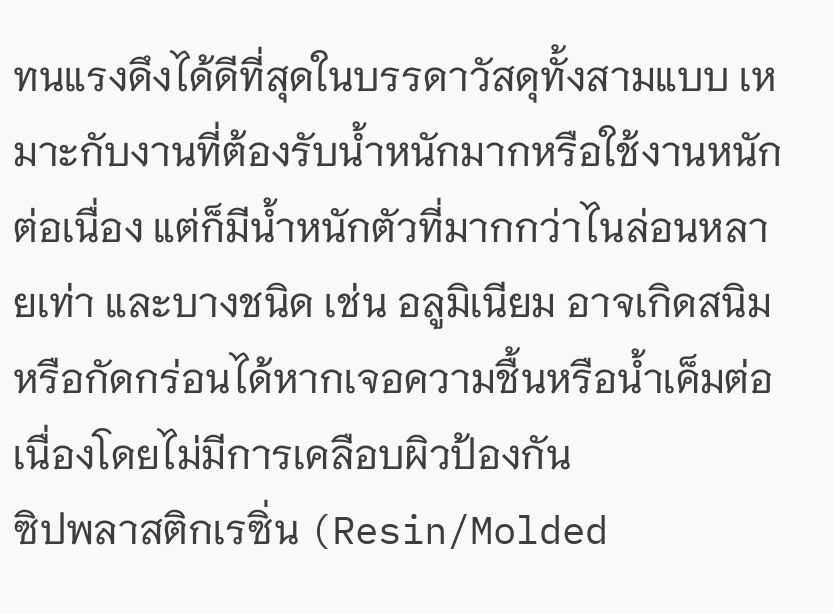ทนแรงดึงได้ดีที่สุดในบรรดาวัสดุทั้งสามแบบ เหมาะกับงานที่ต้องรับน้ำหนักมากหรือใช้งานหนักต่อเนื่อง แต่ก็มีน้ำหนักตัวที่มากกว่าไนล่อนหลายเท่า และบางชนิด เช่น อลูมิเนียม อาจเกิดสนิมหรือกัดกร่อนได้หากเจอความชื้นหรือน้ำเค็มต่อเนื่องโดยไม่มีการเคลือบผิวป้องกัน
ซิปพลาสติกเรซิ่น (Resin/Molded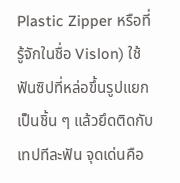Plastic Zipper หรือที่รู้จักในชื่อ Vislon) ใช้ฟันซิปที่หล่อขึ้นรูปแยกเป็นชิ้น ๆ แล้วยึดติดกับเทปทีละฟัน จุดเด่นคือ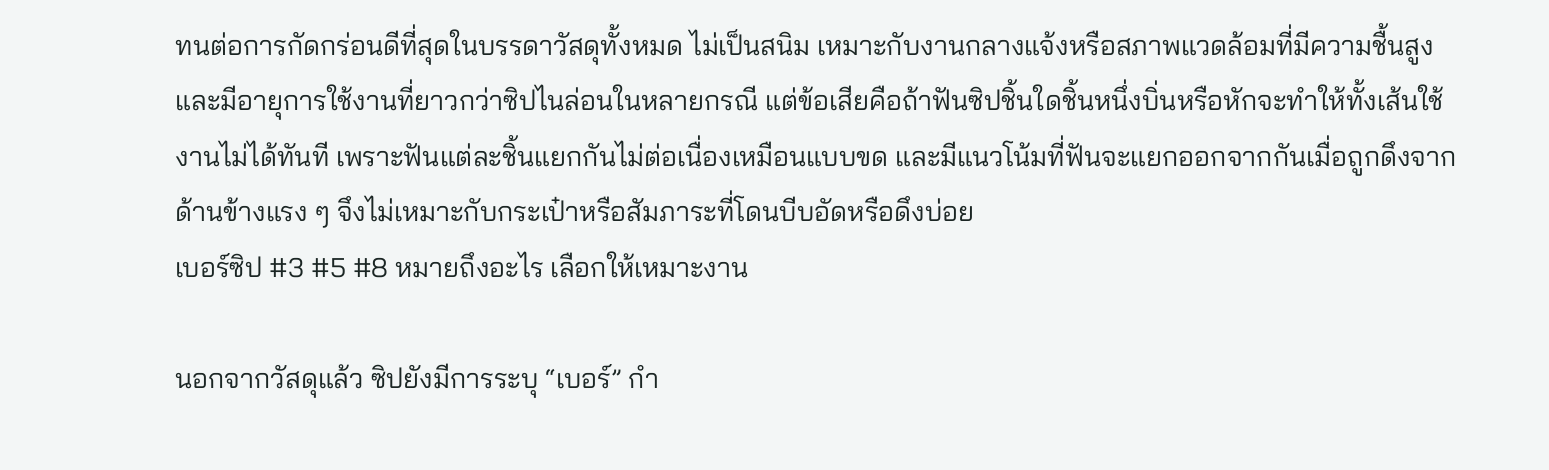ทนต่อการกัดกร่อนดีที่สุดในบรรดาวัสดุทั้งหมด ไม่เป็นสนิม เหมาะกับงานกลางแจ้งหรือสภาพแวดล้อมที่มีความชื้นสูง และมีอายุการใช้งานที่ยาวกว่าซิปไนล่อนในหลายกรณี แต่ข้อเสียคือถ้าฟันซิปชิ้นใดชิ้นหนึ่งบิ่นหรือหักจะทำให้ทั้งเส้นใช้งานไม่ได้ทันที เพราะฟันแต่ละชิ้นแยกกันไม่ต่อเนื่องเหมือนแบบขด และมีแนวโน้มที่ฟันจะแยกออกจากกันเมื่อถูกดึงจากด้านข้างแรง ๆ จึงไม่เหมาะกับกระเป๋าหรือสัมภาระที่โดนบีบอัดหรือดึงบ่อย
เบอร์ซิป #3 #5 #8 หมายถึงอะไร เลือกให้เหมาะงาน

นอกจากวัสดุแล้ว ซิปยังมีการระบุ “เบอร์” กำ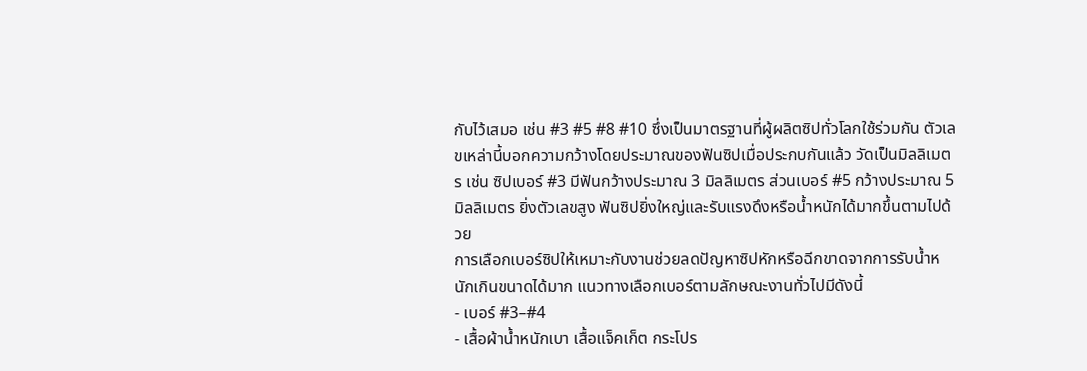กับไว้เสมอ เช่น #3 #5 #8 #10 ซึ่งเป็นมาตรฐานที่ผู้ผลิตซิปทั่วโลกใช้ร่วมกัน ตัวเลขเหล่านี้บอกความกว้างโดยประมาณของฟันซิปเมื่อประกบกันแล้ว วัดเป็นมิลลิเมตร เช่น ซิปเบอร์ #3 มีฟันกว้างประมาณ 3 มิลลิเมตร ส่วนเบอร์ #5 กว้างประมาณ 5 มิลลิเมตร ยิ่งตัวเลขสูง ฟันซิปยิ่งใหญ่และรับแรงดึงหรือน้ำหนักได้มากขึ้นตามไปด้วย
การเลือกเบอร์ซิปให้เหมาะกับงานช่วยลดปัญหาซิปหักหรือฉีกขาดจากการรับน้ำหนักเกินขนาดได้มาก แนวทางเลือกเบอร์ตามลักษณะงานทั่วไปมีดังนี้
- เบอร์ #3–#4
- เสื้อผ้าน้ำหนักเบา เสื้อแจ็คเก็ต กระโปร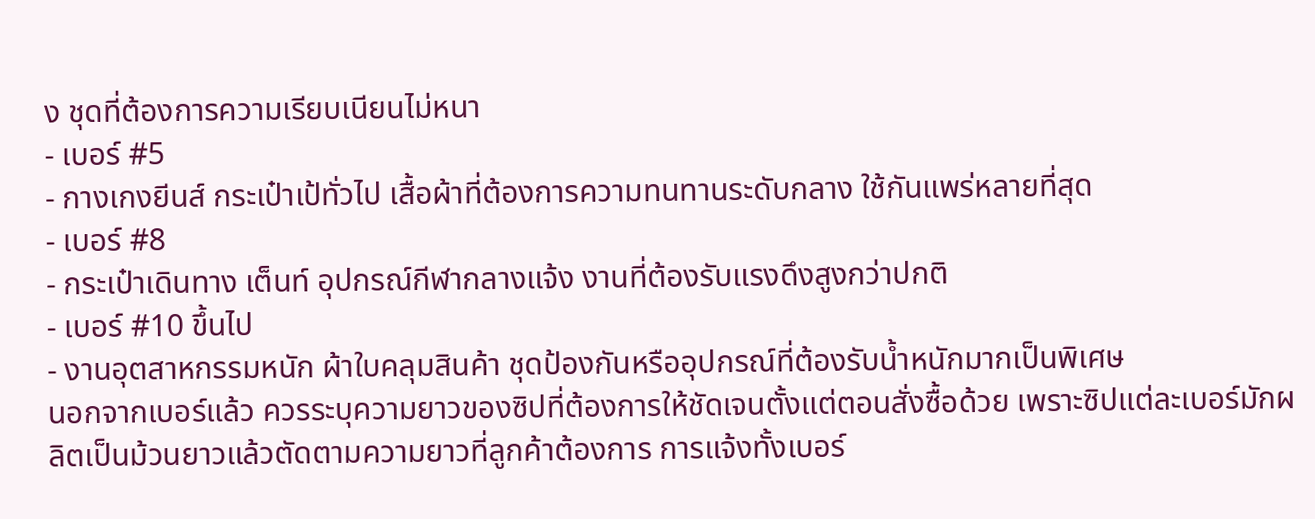ง ชุดที่ต้องการความเรียบเนียนไม่หนา
- เบอร์ #5
- กางเกงยีนส์ กระเป๋าเป้ทั่วไป เสื้อผ้าที่ต้องการความทนทานระดับกลาง ใช้กันแพร่หลายที่สุด
- เบอร์ #8
- กระเป๋าเดินทาง เต็นท์ อุปกรณ์กีฬากลางแจ้ง งานที่ต้องรับแรงดึงสูงกว่าปกติ
- เบอร์ #10 ขึ้นไป
- งานอุตสาหกรรมหนัก ผ้าใบคลุมสินค้า ชุดป้องกันหรืออุปกรณ์ที่ต้องรับน้ำหนักมากเป็นพิเศษ
นอกจากเบอร์แล้ว ควรระบุความยาวของซิปที่ต้องการให้ชัดเจนตั้งแต่ตอนสั่งซื้อด้วย เพราะซิปแต่ละเบอร์มักผลิตเป็นม้วนยาวแล้วตัดตามความยาวที่ลูกค้าต้องการ การแจ้งทั้งเบอร์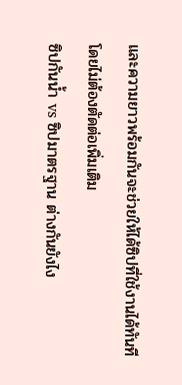และความยาวพร้อมกันจะช่วยให้ได้ซิปที่ใช้งานได้ทันทีโดยไม่ต้องตัดต่อเพิ่มเติม
ซิปกันน้ำ vs ซิปมาตรฐาน ต่างกันยังไง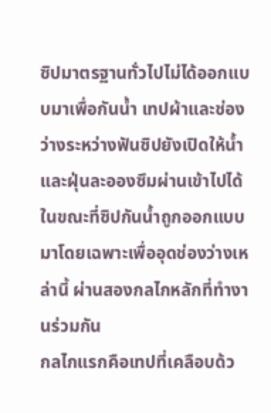ซิปมาตรฐานทั่วไปไม่ได้ออกแบบมาเพื่อกันน้ำ เทปผ้าและช่องว่างระหว่างฟันซิปยังเปิดให้น้ำและฝุ่นละอองซึมผ่านเข้าไปได้ ในขณะที่ซิปกันน้ำถูกออกแบบมาโดยเฉพาะเพื่ออุดช่องว่างเหล่านี้ ผ่านสองกลไกหลักที่ทำงานร่วมกัน
กลไกแรกคือเทปที่เคลือบด้ว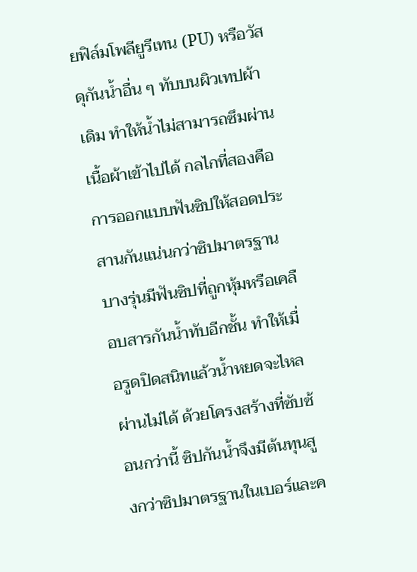ยฟิล์มโพลียูรีเทน (PU) หรือวัสดุกันน้ำอื่น ๆ ทับบนผิวเทปผ้าเดิม ทำให้น้ำไม่สามารถซึมผ่านเนื้อผ้าเข้าไปได้ กลไกที่สองคือการออกแบบฟันซิปให้สอดประสานกันแน่นกว่าซิปมาตรฐาน บางรุ่นมีฟันซิปที่ถูกหุ้มหรือเคลือบสารกันน้ำทับอีกชั้น ทำให้เมื่อรูดปิดสนิทแล้วน้ำหยดจะไหลผ่านไม่ได้ ด้วยโครงสร้างที่ซับซ้อนกว่านี้ ซิปกันน้ำจึงมีต้นทุนสูงกว่าซิปมาตรฐานในเบอร์และค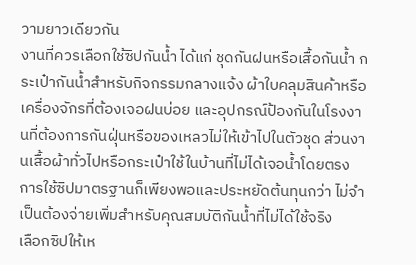วามยาวเดียวกัน
งานที่ควรเลือกใช้ซิปกันน้ำ ได้แก่ ชุดกันฝนหรือเสื้อกันน้ำ กระเป๋ากันน้ำสำหรับกิจกรรมกลางแจ้ง ผ้าใบคลุมสินค้าหรือเครื่องจักรที่ต้องเจอฝนบ่อย และอุปกรณ์ป้องกันในโรงงานที่ต้องการกันฝุ่นหรือของเหลวไม่ให้เข้าไปในตัวชุด ส่วนงานเสื้อผ้าทั่วไปหรือกระเป๋าใช้ในบ้านที่ไม่ได้เจอน้ำโดยตรง การใช้ซิปมาตรฐานก็เพียงพอและประหยัดต้นทุนกว่า ไม่จำเป็นต้องจ่ายเพิ่มสำหรับคุณสมบัติกันน้ำที่ไม่ได้ใช้จริง
เลือกซิปให้เห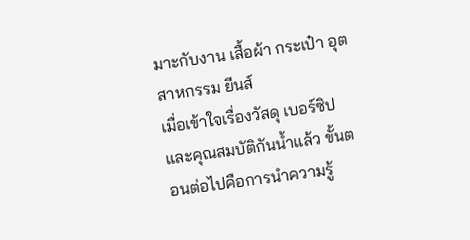มาะกับงาน เสื้อผ้า กระเป๋า อุตสาหกรรม ยีนส์
เมื่อเข้าใจเรื่องวัสดุ เบอร์ซิป และคุณสมบัติกันน้ำแล้ว ขั้นตอนต่อไปคือการนำความรู้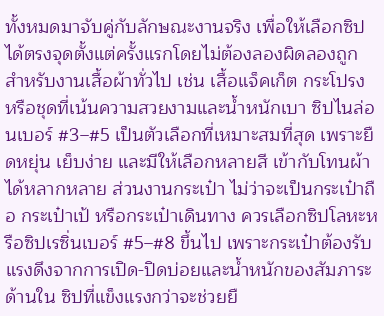ทั้งหมดมาจับคู่กับลักษณะงานจริง เพื่อให้เลือกซิปได้ตรงจุดตั้งแต่ครั้งแรกโดยไม่ต้องลองผิดลองถูก
สำหรับงานเสื้อผ้าทั่วไป เช่น เสื้อแจ็คเก็ต กระโปรง หรือชุดที่เน้นความสวยงามและน้ำหนักเบา ซิปไนล่อนเบอร์ #3–#5 เป็นตัวเลือกที่เหมาะสมที่สุด เพราะยืดหยุ่น เย็บง่าย และมีให้เลือกหลายสี เข้ากับโทนผ้าได้หลากหลาย ส่วนงานกระเป๋า ไม่ว่าจะเป็นกระเป๋าถือ กระเป๋าเป้ หรือกระเป๋าเดินทาง ควรเลือกซิปโลหะหรือซิปเรซิ่นเบอร์ #5–#8 ขึ้นไป เพราะกระเป๋าต้องรับแรงดึงจากการเปิด-ปิดบ่อยและน้ำหนักของสัมภาระด้านใน ซิปที่แข็งแรงกว่าจะช่วยยื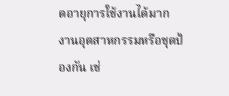ดอายุการใช้งานได้มาก
งานอุตสาหกรรมหรือชุดป้องกัน เช่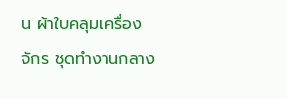น ผ้าใบคลุมเครื่องจักร ชุดทำงานกลาง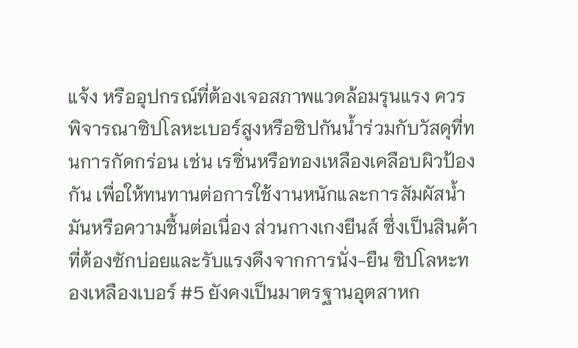แจ้ง หรืออุปกรณ์ที่ต้องเจอสภาพแวดล้อมรุนแรง ควรพิจารณาซิปโลหะเบอร์สูงหรือซิปกันน้ำร่วมกับวัสดุที่ทนการกัดกร่อน เช่น เรซิ่นหรือทองเหลืองเคลือบผิวป้องกัน เพื่อให้ทนทานต่อการใช้งานหนักและการสัมผัสน้ำมันหรือความชื้นต่อเนื่อง ส่วนกางเกงยีนส์ ซึ่งเป็นสินค้าที่ต้องซักบ่อยและรับแรงดึงจากการนั่ง-ยืน ซิปโลหะทองเหลืองเบอร์ #5 ยังคงเป็นมาตรฐานอุตสาหก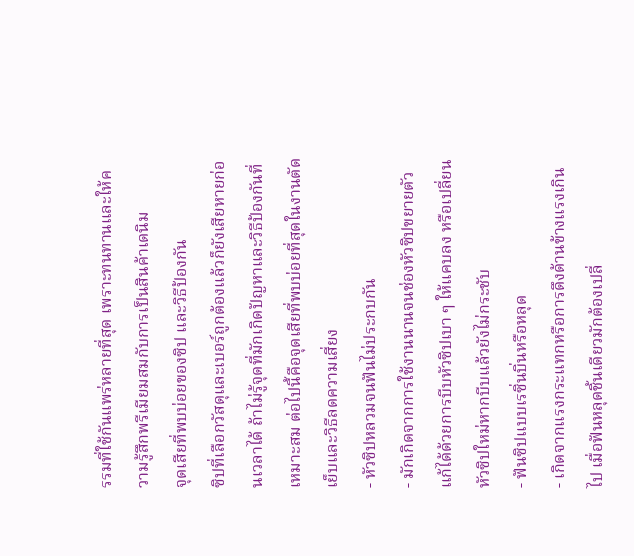รรมที่ใช้กันแพร่หลายที่สุด เพราะทนทานและให้ความรู้สึกพรีเมียมสมกับการเป็นสินค้าเดนิม
จุดเสียที่พบบ่อยของซิป และวิธีป้องกัน
ซิปที่เลือกวัสดุและเบอร์ถูกต้องแล้วก็ยังเสียหายก่อนเวลาได้ ถ้าไม่รู้จุดที่มักเกิดปัญหาและวิธีป้องกันที่เหมาะสม ต่อไปนี้คือจุดเสียที่พบบ่อยที่สุดในงานตัดเย็บและวิธีลดความเสี่ยง
- หัวซิปหลวมจนฟันไม่ประกบกัน
- มักเกิดจากการใช้งานนานจนช่องหัวซิปขยายตัว แก้ได้ด้วยการบีบหัวซิปเบา ๆ ให้แคบลง หรือเปลี่ยนหัวซิปใหม่หากบีบแล้วยังไม่กระชับ
- ฟันซิปแบบเรซิ่นบิ่นหรือหลุด
- เกิดจากแรงกระแทกหรือการดึงด้านข้างแรงเกินไป เมื่อฟันหลุดชิ้นเดียวมักต้องเปลี่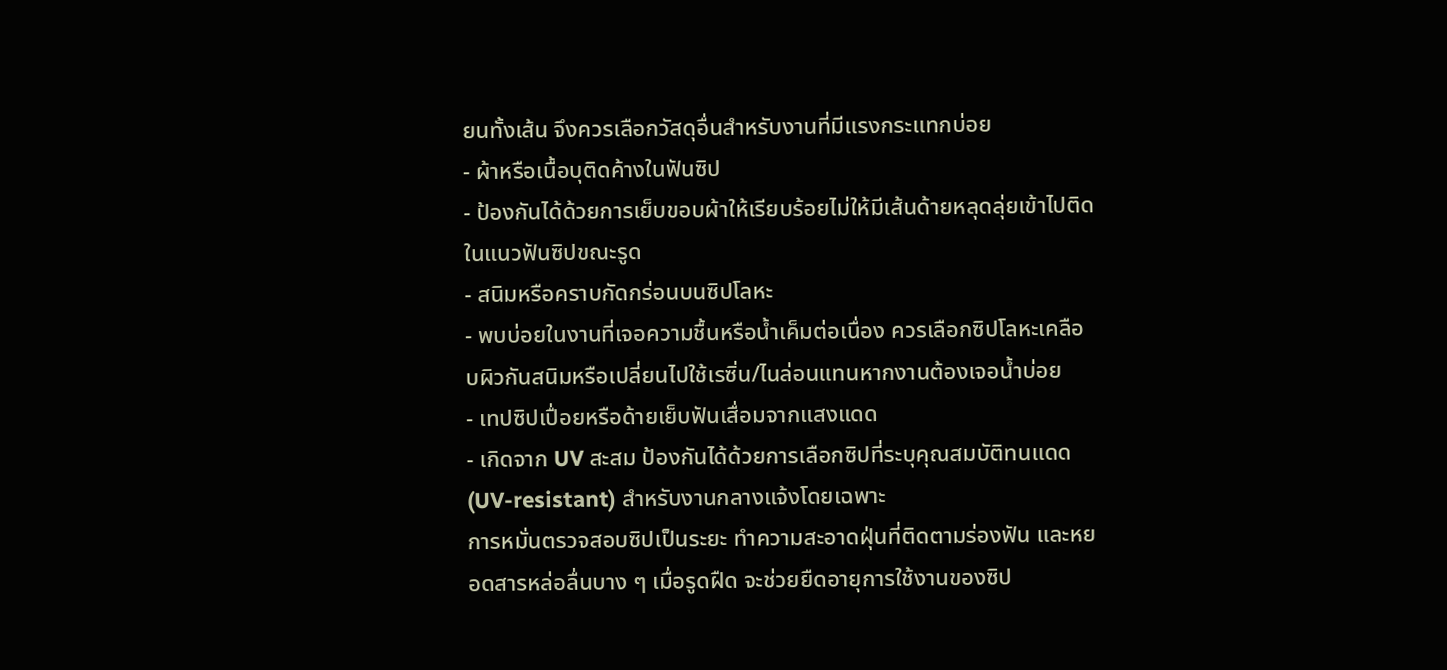ยนทั้งเส้น จึงควรเลือกวัสดุอื่นสำหรับงานที่มีแรงกระแทกบ่อย
- ผ้าหรือเนื้อบุติดค้างในฟันซิป
- ป้องกันได้ด้วยการเย็บขอบผ้าให้เรียบร้อยไม่ให้มีเส้นด้ายหลุดลุ่ยเข้าไปติดในแนวฟันซิปขณะรูด
- สนิมหรือคราบกัดกร่อนบนซิปโลหะ
- พบบ่อยในงานที่เจอความชื้นหรือน้ำเค็มต่อเนื่อง ควรเลือกซิปโลหะเคลือบผิวกันสนิมหรือเปลี่ยนไปใช้เรซิ่น/ไนล่อนแทนหากงานต้องเจอน้ำบ่อย
- เทปซิปเปื่อยหรือด้ายเย็บฟันเสื่อมจากแสงแดด
- เกิดจาก UV สะสม ป้องกันได้ด้วยการเลือกซิปที่ระบุคุณสมบัติทนแดด (UV-resistant) สำหรับงานกลางแจ้งโดยเฉพาะ
การหมั่นตรวจสอบซิปเป็นระยะ ทำความสะอาดฝุ่นที่ติดตามร่องฟัน และหยอดสารหล่อลื่นบาง ๆ เมื่อรูดฝืด จะช่วยยืดอายุการใช้งานของซิป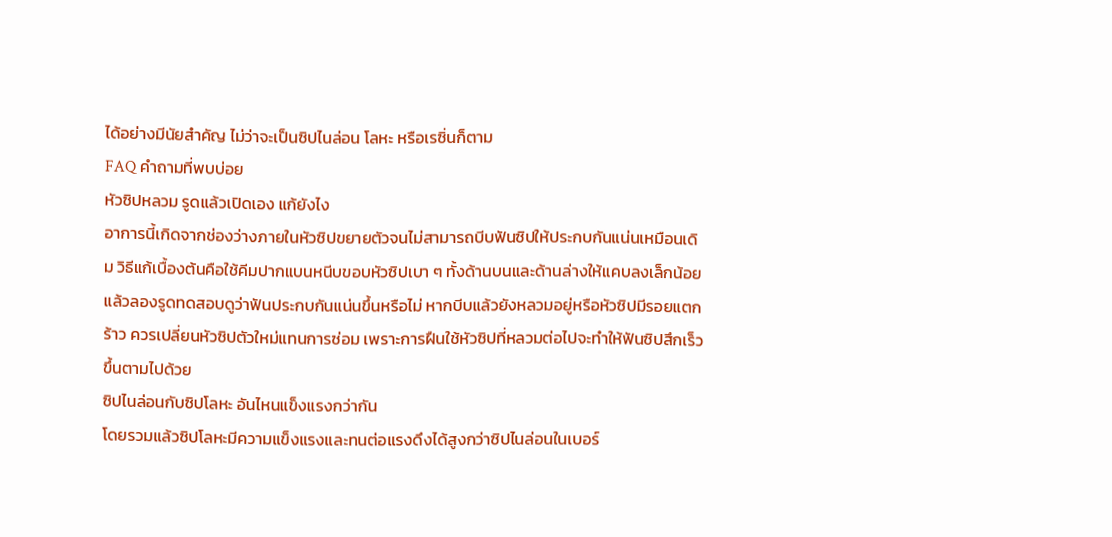ได้อย่างมีนัยสำคัญ ไม่ว่าจะเป็นซิปไนล่อน โลหะ หรือเรซิ่นก็ตาม
FAQ คำถามที่พบบ่อย
หัวซิปหลวม รูดแล้วเปิดเอง แก้ยังไง
อาการนี้เกิดจากช่องว่างภายในหัวซิปขยายตัวจนไม่สามารถบีบฟันซิปให้ประกบกันแน่นเหมือนเดิม วิธีแก้เบื้องต้นคือใช้คีมปากแบนหนีบขอบหัวซิปเบา ๆ ทั้งด้านบนและด้านล่างให้แคบลงเล็กน้อย แล้วลองรูดทดสอบดูว่าฟันประกบกันแน่นขึ้นหรือไม่ หากบีบแล้วยังหลวมอยู่หรือหัวซิปมีรอยแตกร้าว ควรเปลี่ยนหัวซิปตัวใหม่แทนการซ่อม เพราะการฝืนใช้หัวซิปที่หลวมต่อไปจะทำให้ฟันซิปสึกเร็วขึ้นตามไปด้วย
ซิปไนล่อนกับซิปโลหะ อันไหนแข็งแรงกว่ากัน
โดยรวมแล้วซิปโลหะมีความแข็งแรงและทนต่อแรงดึงได้สูงกว่าซิปไนล่อนในเบอร์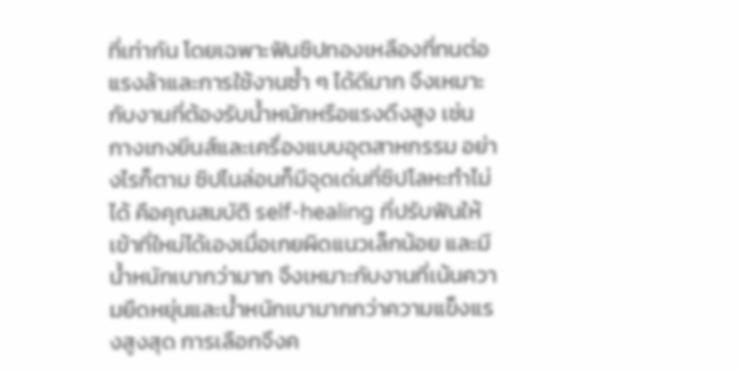ที่เท่ากัน โดยเฉพาะฟันซิปทองเหลืองที่ทนต่อแรงล้าและการใช้งานซ้ำ ๆ ได้ดีมาก จึงเหมาะกับงานที่ต้องรับน้ำหนักหรือแรงดึงสูง เช่น กางเกงยีนส์และเครื่องแบบอุตสาหกรรม อย่างไรก็ตาม ซิปไนล่อนก็มีจุดเด่นที่ซิปโลหะทำไม่ได้ คือคุณสมบัติ self-healing ที่ปรับฟันให้เข้าที่ใหม่ได้เองเมื่อเกยผิดแนวเล็กน้อย และมีน้ำหนักเบากว่ามาก จึงเหมาะกับงานที่เน้นความยืดหยุ่นและน้ำหนักเบามากกว่าความแข็งแรงสูงสุด การเลือกจึงค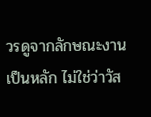วรดูจากลักษณะงานเป็นหลัก ไม่ใช่ว่าวัส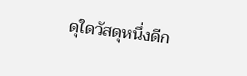ดุใดวัสดุหนึ่งดีก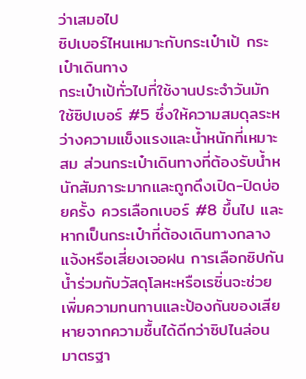ว่าเสมอไป
ซิปเบอร์ไหนเหมาะกับกระเป๋าเป้ กระเป๋าเดินทาง
กระเป๋าเป้ทั่วไปที่ใช้งานประจำวันมักใช้ซิปเบอร์ #5 ซึ่งให้ความสมดุลระหว่างความแข็งแรงและน้ำหนักที่เหมาะสม ส่วนกระเป๋าเดินทางที่ต้องรับน้ำหนักสัมภาระมากและถูกดึงเปิด-ปิดบ่อยครั้ง ควรเลือกเบอร์ #8 ขึ้นไป และหากเป็นกระเป๋าที่ต้องเดินทางกลางแจ้งหรือเสี่ยงเจอฝน การเลือกซิปกันน้ำร่วมกับวัสดุโลหะหรือเรซิ่นจะช่วยเพิ่มความทนทานและป้องกันของเสียหายจากความชื้นได้ดีกว่าซิปไนล่อนมาตรฐา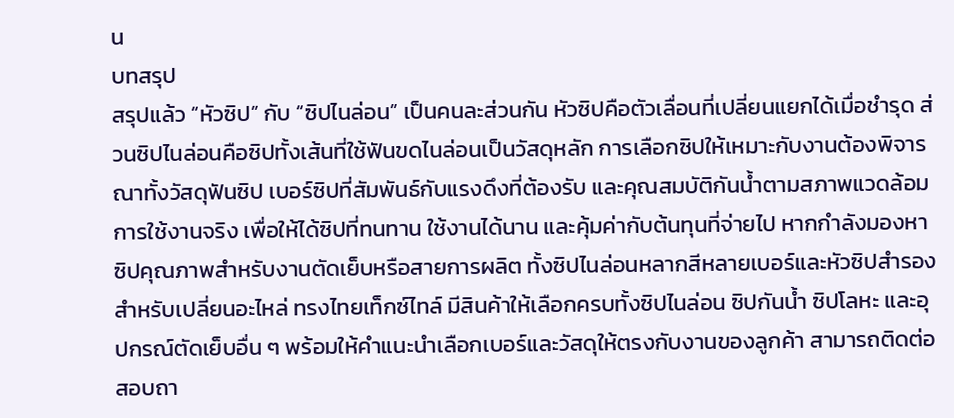น
บทสรุป
สรุปแล้ว “หัวซิป” กับ “ซิปไนล่อน” เป็นคนละส่วนกัน หัวซิปคือตัวเลื่อนที่เปลี่ยนแยกได้เมื่อชำรุด ส่วนซิปไนล่อนคือซิปทั้งเส้นที่ใช้ฟันขดไนล่อนเป็นวัสดุหลัก การเลือกซิปให้เหมาะกับงานต้องพิจารณาทั้งวัสดุฟันซิป เบอร์ซิปที่สัมพันธ์กับแรงดึงที่ต้องรับ และคุณสมบัติกันน้ำตามสภาพแวดล้อมการใช้งานจริง เพื่อให้ได้ซิปที่ทนทาน ใช้งานได้นาน และคุ้มค่ากับต้นทุนที่จ่ายไป หากกำลังมองหาซิปคุณภาพสำหรับงานตัดเย็บหรือสายการผลิต ทั้งซิปไนล่อนหลากสีหลายเบอร์และหัวซิปสำรองสำหรับเปลี่ยนอะไหล่ ทรงไทยเท็กซ์ไทล์ มีสินค้าให้เลือกครบทั้งซิปไนล่อน ซิปกันน้ำ ซิปโลหะ และอุปกรณ์ตัดเย็บอื่น ๆ พร้อมให้คำแนะนำเลือกเบอร์และวัสดุให้ตรงกับงานของลูกค้า สามารถติดต่อสอบถา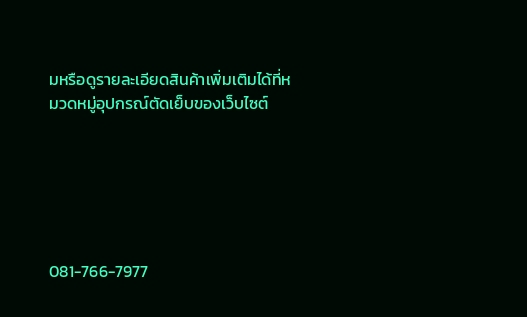มหรือดูรายละเอียดสินค้าเพิ่มเติมได้ที่หมวดหมู่อุปกรณ์ตัดเย็บของเว็บไซต์






081-766-7977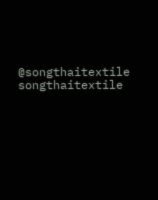@songthaitextile
songthaitextile